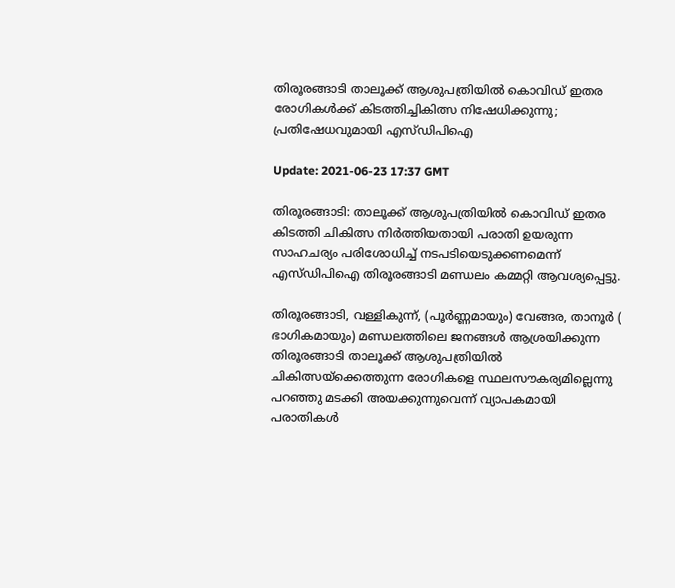തിരൂരങ്ങാടി താലൂക്ക് ആശുപത്രിയില്‍ കൊവിഡ് ഇതര രോഗികള്‍ക്ക് കിടത്തിച്ചികിത്സ നിഷേധിക്കുന്നു; പ്രതിഷേധവുമായി എസ്ഡിപിഐ

Update: 2021-06-23 17:37 GMT

തിരൂരങ്ങാടി: താലൂക്ക് ആശുപത്രിയില്‍ കൊവിഡ് ഇതര കിടത്തി ചികിത്സ നിര്‍ത്തിയതായി പരാതി ഉയരുന്ന സാഹചര്യം പരിശോധിച്ച് നടപടിയെടുക്കണമെന്ന് എസ്ഡിപിഐ തിരൂരങ്ങാടി മണ്ഡലം കമ്മറ്റി ആവശ്യപ്പെട്ടു.

തിരൂരങ്ങാടി, വള്ളികുന്ന്, (പൂര്‍ണ്ണമായും) വേങ്ങര, താനൂര്‍ ( ഭാഗികമായും) മണ്ഡലത്തിലെ ജനങ്ങള്‍ ആശ്രയിക്കുന്ന തിരൂരങ്ങാടി താലൂക്ക് ആശുപത്രിയില്‍ ചികിത്സയ്‌ക്കെത്തുന്ന രോഗികളെ സ്ഥലസൗകര്യമില്ലെന്നു പറഞ്ഞു മടക്കി അയക്കുന്നുവെന്ന് വ്യാപകമായി പരാതികള്‍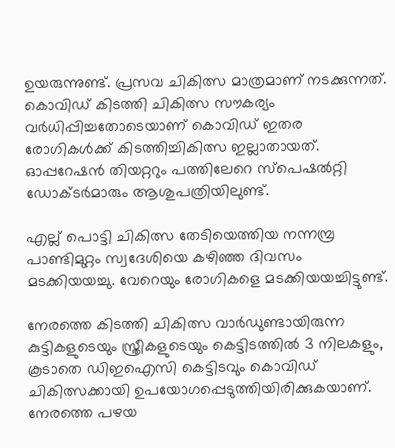ഉയരുന്നുണ്ട്. പ്രസവ ചികിത്സ മാത്രമാണ് നടക്കുന്നത്. കൊവിഡ് കിടത്തി ചികിത്സ സൗകര്യം വര്‍ധിപ്പിച്ചതോടെയാണ് കൊവിഡ് ഇതര രോഗികള്‍ക്ക് കിടത്തിച്ചികിത്സ ഇല്ലാതായത്. ഓപ്പറേഷന്‍ തിയറ്ററും പത്തിലേറെ സ്‌പെഷല്‍റ്റി ഡോക്ടര്‍മാരും ആശുപത്രിയിലുണ്ട്.

എല്ല് പൊട്ടി ചികിത്സ തേടിയെത്തിയ നന്നമ്പ്ര പാണ്ടിമുറ്റം സ്വദേശിയെ കഴിഞ്ഞ ദിവസം മടക്കിയയച്ചു. വേറെയും രോഗികളെ മടക്കിയയച്ചിട്ടുണ്ട്.

നേരത്തെ കിടത്തി ചികിത്സ വാര്‍ഡുണ്ടായിരുന്ന കുട്ടികളുടെയും സ്ത്രീകളുടെയും കെട്ടിടത്തില്‍ 3 നിലകളും, കൂടാതെ ഡിഇഐസി കെട്ടിടവും കൊവിഡ് ചികിത്സക്കായി ഉപയോഗപ്പെടുത്തിയിരിക്കുകയാണ്. നേരത്തെ പഴയ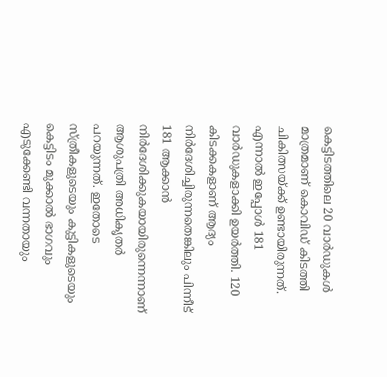കെട്ടിടത്തിലെ 20 വാര്‍ഡുകള്‍ മാത്രമാണ് കൊവിഡ് കിടത്തി ചികിത്സയ്ക്ക് ഉണ്ടായിരുന്നത്. എന്നാല്‍ ഇപ്പോള്‍ 181 വാര്‍ഡുകളാക്കി ഉയര്‍ത്തി. 120 കിടക്കകളാണ് ആദ്യം നിര്‍ദേശിച്ചിരുന്നതെങ്കിലും പിന്നീട് 181 ആക്കാന്‍ നിര്‍ദേശിക്കുകയായിരുന്നെന്നാണ് ആശുപത്രി അധികൃതര്‍ പറയുന്നത്. ഇതോടെ സ്ത്രീകളുടെയും കുട്ടികളുടെയും കെട്ടിടം മുക്കാല്‍ ഭാഗവും എടുക്കേണ്ടി വന്നതായും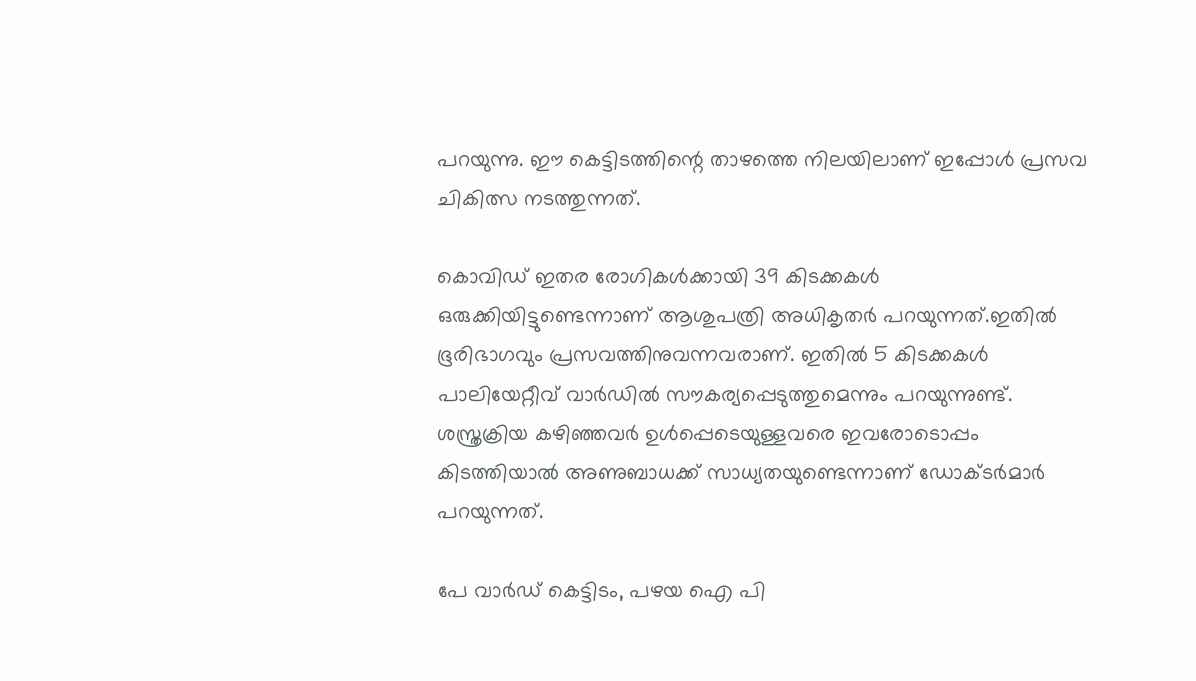പറയുന്നു. ഈ കെട്ടിടത്തിന്റെ താഴത്തെ നിലയിലാണ് ഇപ്പോള്‍ പ്രസവ ചികിത്സ നടത്തുന്നത്.

കൊവിഡ് ഇതര രോഗികള്‍ക്കായി 39 കിടക്കകള്‍ ഒരുക്കിയിട്ടുണ്ടെന്നാണ് ആശുപത്രി അധികൃതര്‍ പറയുന്നത്.ഇതില്‍ ഭൂരിഭാഗവും പ്രസവത്തിനുവന്നവരാണ്. ഇതില്‍ 5 കിടക്കകള്‍ പാലിയേറ്റീവ് വാര്‍ഡില്‍ സൗകര്യപ്പെടുത്തുമെന്നും പറയുന്നുണ്ട്. ശസ്ത്രക്രിയ കഴിഞ്ഞവര്‍ ഉള്‍പ്പെടെയുള്ളവരെ ഇവരോടൊപ്പം കിടത്തിയാല്‍ അണുബാധക്ക് സാധ്യതയുണ്ടെന്നാണ് ഡോക്ടര്‍മാര്‍ പറയുന്നത്.

പേ വാര്‍ഡ് കെട്ടിടം, പഴയ ഐ പി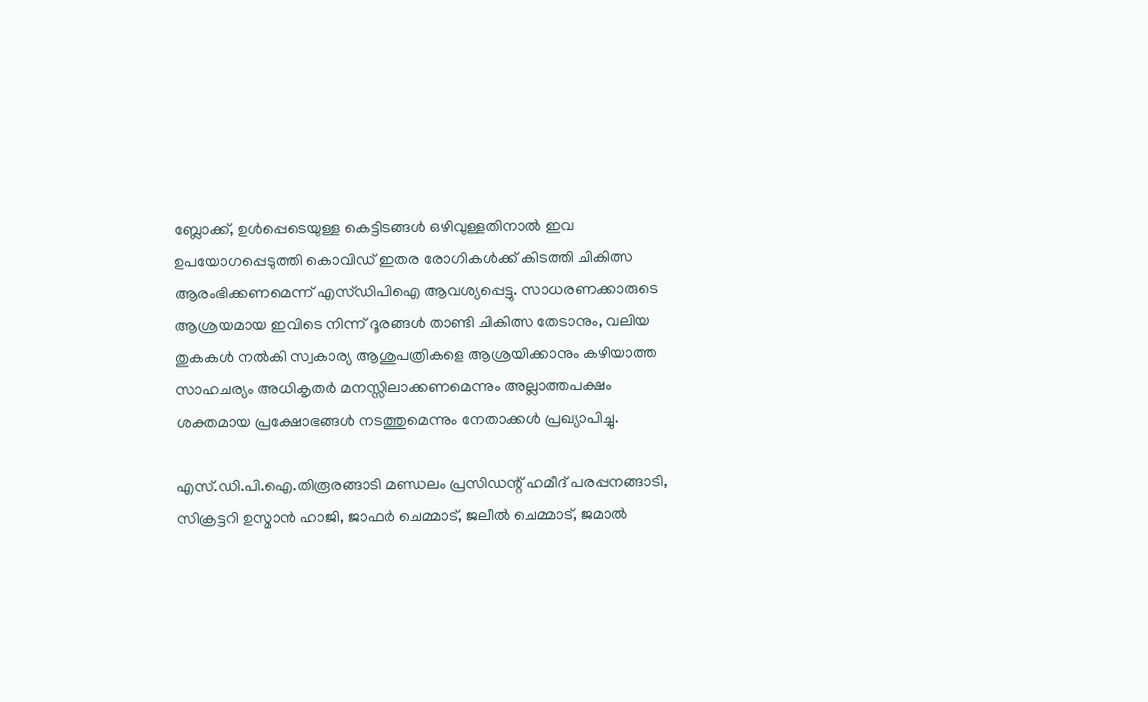ബ്ലോക്ക്, ഉള്‍പ്പെടെയുള്ള കെട്ടിടങ്ങള്‍ ഒഴിവുള്ളതിനാല്‍ ഇവ ഉപയോഗപ്പെടുത്തി കൊവിഡ് ഇതര രോഗികള്‍ക്ക് കിടത്തി ചികിത്സ ആരംഭിക്കണമെന്ന് എസ്ഡിപിഐ ആവശ്യപ്പെട്ടു. സാധരണക്കാരുടെ ആശ്രയമായ ഇവിടെ നിന്ന് ദൂരങ്ങള്‍ താണ്ടി ചികിത്സ തേടാനും, വലിയ തുകകള്‍ നല്‍കി സ്വകാര്യ ആശുപത്രികളെ ആശ്രയിക്കാനും കഴിയാത്ത സാഹചര്യം അധികൃതര്‍ മനസ്സിലാക്കണമെന്നും അല്ലാത്തപക്ഷം ശക്തമായ പ്രക്ഷോഭങ്ങള്‍ നടത്തുമെന്നും നേതാക്കള്‍ പ്രഖ്യാപിച്ചു.

എസ്.ഡി.പി.ഐ.തിരൂരങ്ങാടി മണ്ഡലം പ്രസിഡന്റ് ഹമീദ് പരപ്പനങ്ങാടി, സിക്രട്ടറി ഉസ്മാന്‍ ഹാജി, ജാഫര്‍ ചെമ്മാട്, ജലീല്‍ ചെമ്മാട്, ജമാല്‍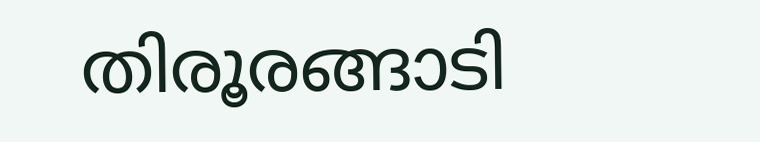തിരൂരങ്ങാടി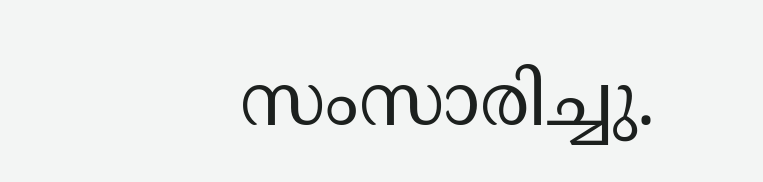സംസാരിച്ചു.